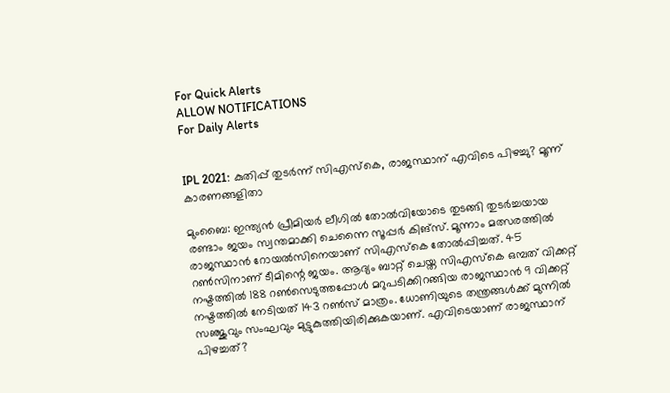For Quick Alerts
ALLOW NOTIFICATIONS
For Daily Alerts


IPL 2021: കുതിപ്പ് തുടര്‍ന്ന് സിഎസ്‌കെ, രാജസ്ഥാന് എവിടെ പിഴച്ചു? മൂന്ന് കാരണങ്ങളിതാ

മുംബൈ: ഇന്ത്യന്‍ പ്രീമിയര്‍ ലീഗില്‍ തോല്‍വിയോടെ തുടങ്ങി തുടര്‍ച്ചയായ രണ്ടാം ജയം സ്വന്തമാക്കി ചെന്നൈ സൂപ്പര്‍ കിങ്‌സ്. മൂന്നാം മത്സരത്തില്‍ രാജസ്ഥാന്‍ റോയല്‍സിനെയാണ് സിഎസ്‌കെ തോല്‍പ്പിച്ചത്. 45 റണ്‍സിനാണ് ടീമിന്റെ ജയം. ആദ്യം ബാറ്റ് ചെയ്ത സിഎസ്‌കെ ഒമ്പത് വിക്കറ്റ് നഷ്ടത്തില്‍ 188 റണ്‍സെടുത്തപ്പോള്‍ മറുപടിക്കിറങ്ങിയ രാജസ്ഥാന്‍ 9 വിക്കറ്റ് നഷ്ടത്തില്‍ നേടിയത് 143 റണ്‍സ് മാത്രം. ധോണിയുടെ തന്ത്രങ്ങള്‍ക്ക് മുന്നില്‍ സഞ്ജുവും സംഘവും മുട്ടുകുത്തിയിരിക്കുകയാണ്. എവിടെയാണ് രാജസ്ഥാന് പിഴച്ചത്?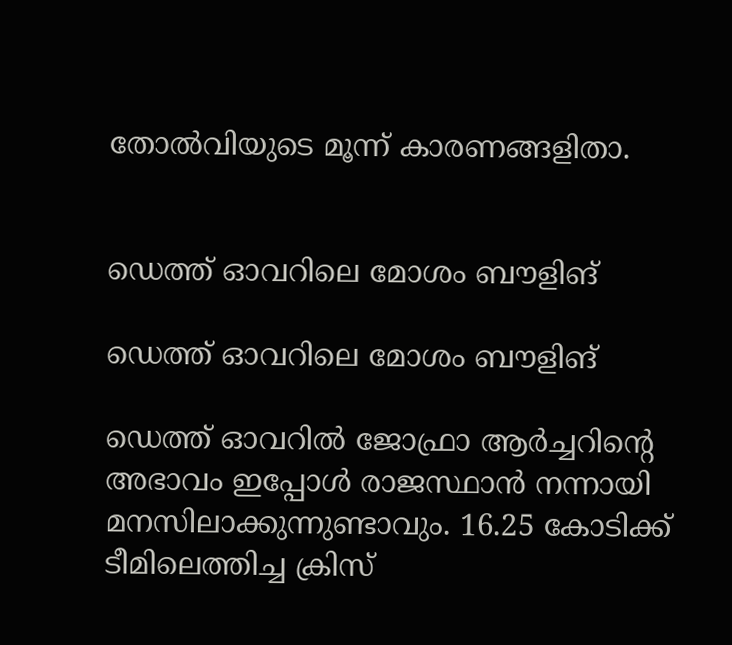തോല്‍വിയുടെ മൂന്ന് കാരണങ്ങളിതാ.


ഡെത്ത് ഓവറിലെ മോശം ബൗളിങ്

ഡെത്ത് ഓവറിലെ മോശം ബൗളിങ്

ഡെത്ത് ഓവറില്‍ ജോഫ്രാ ആര്‍ച്ചറിന്റെ അഭാവം ഇപ്പോള്‍ രാജസ്ഥാന്‍ നന്നായി മനസിലാക്കുന്നുണ്ടാവും. 16.25 കോടിക്ക് ടീമിലെത്തിച്ച ക്രിസ്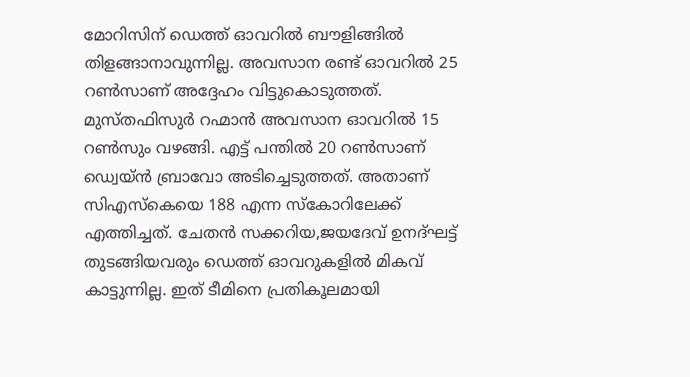മോറിസിന് ഡെത്ത് ഓവറില്‍ ബൗളിങ്ങില്‍ തിളങ്ങാനാവുന്നില്ല. അവസാന രണ്ട് ഓവറില്‍ 25 റണ്‍സാണ് അദ്ദേഹം വിട്ടുകൊടുത്തത്. മുസ്തഫിസുര്‍ റഹ്മാന്‍ അവസാന ഓവറില്‍ 15 റണ്‍സും വഴങ്ങി. എട്ട് പന്തില്‍ 20 റണ്‍സാണ് ഡ്വെയ്ന്‍ ബ്രാവോ അടിച്ചെടുത്തത്. അതാണ് സിഎസ്‌കെയെ 188 എന്ന സ്‌കോറിലേക്ക് എത്തിച്ചത്. ചേതന്‍ സക്കറിയ,ജയദേവ് ഉനദ്ഘട്ട് തുടങ്ങിയവരും ഡെത്ത് ഓവറുകളില്‍ മികവ് കാട്ടുന്നില്ല. ഇത് ടീമിനെ പ്രതികൂലമായി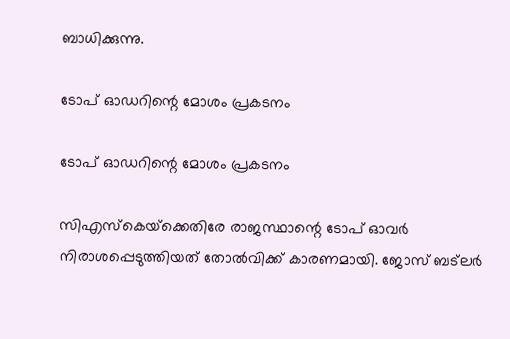ബാധിക്കുന്നു.

ടോപ് ഓഡറിന്റെ മോശം പ്രകടനം

ടോപ് ഓഡറിന്റെ മോശം പ്രകടനം

സിഎസ്‌കെയ്‌ക്കെതിരേ രാജസ്ഥാന്റെ ടോപ് ഓവര്‍ നിരാശപ്പെടുത്തിയത് തോല്‍വിക്ക് കാരണമായി. ജോസ് ബട്‌ലര്‍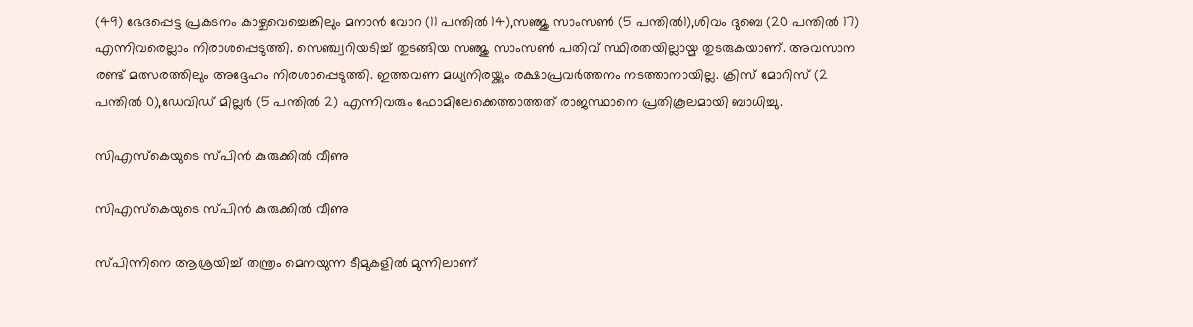(49) ഭേദപ്പെട്ട പ്രകടനം കാഴ്ചവെച്ചെങ്കിലും മനാന്‍ വോറ (11 പന്തില്‍ 14),സഞ്ജു സാംസണ്‍ (5 പന്തില്‍1),ശിവം ദുബെ (20 പന്തില്‍ 17) എന്നിവരെല്ലാം നിരാശപ്പെടുത്തി. സെഞ്ച്വറിയടിച്ച് തുടങ്ങിയ സഞ്ജു സാംസണ്‍ പതിവ് സ്ഥിരതയില്ലായ്മ തുടരുകയാണ്. അവസാന രണ്ട് മത്സരത്തിലും അദ്ദേഹം നിരശാപ്പെടുത്തി. ഇത്തവണ മധ്യനിരയ്ക്കും രക്ഷാപ്രവര്‍ത്തനം നടത്താനായില്ല. ക്രിസ് മോറിസ് (2 പന്തില്‍ 0),ഡേവിഡ് മില്ലര്‍ (5 പന്തില്‍ 2) എന്നിവരും ഫോമിലേക്കെത്താത്തത് രാജസ്ഥാനെ പ്രതികൂലമായി ബാധിച്ചു.

സിഎസ്‌കെയുടെ സ്പിന്‍ കുരുക്കില്‍ വീണു

സിഎസ്‌കെയുടെ സ്പിന്‍ കുരുക്കില്‍ വീണു

സ്പിന്നിനെ ആശ്രയിച്ച് തന്ത്രം മെനയുന്ന ടീമുകളില്‍ മുന്നിലാണ്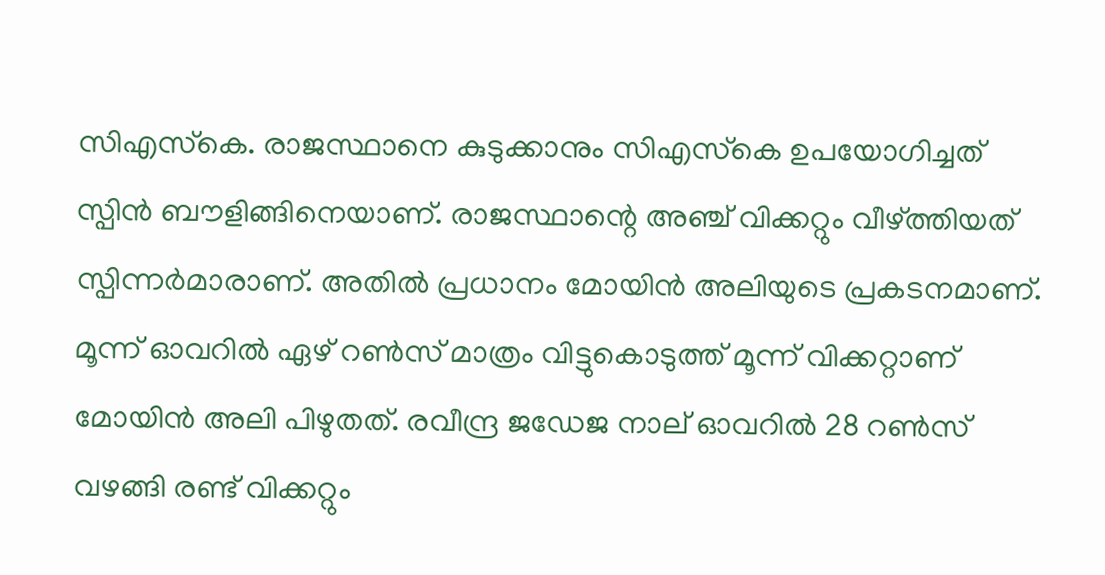സിഎസ്‌കെ. രാജസ്ഥാനെ കുടുക്കാനും സിഎസ്‌കെ ഉപയോഗിച്ചത് സ്പിന്‍ ബൗളിങ്ങിനെയാണ്. രാജസ്ഥാന്റെ അഞ്ച് വിക്കറ്റും വീഴ്ത്തിയത് സ്പിന്നര്‍മാരാണ്. അതില്‍ പ്രധാനം മോയിന്‍ അലിയുടെ പ്രകടനമാണ്. മൂന്ന് ഓവറില്‍ ഏഴ് റണ്‍സ് മാത്രം വിട്ടുകൊടുത്ത് മൂന്ന് വിക്കറ്റാണ് മോയിന്‍ അലി പിഴുതത്. രവീന്ദ്ര ജഡേജ നാല് ഓവറില്‍ 28 റണ്‍സ് വഴങ്ങി രണ്ട് വിക്കറ്റും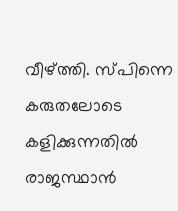വീഴ്ത്തി. സ്പിന്നെ കരുതലോടെ കളിക്കുന്നതില്‍ രാജസ്ഥാന്‍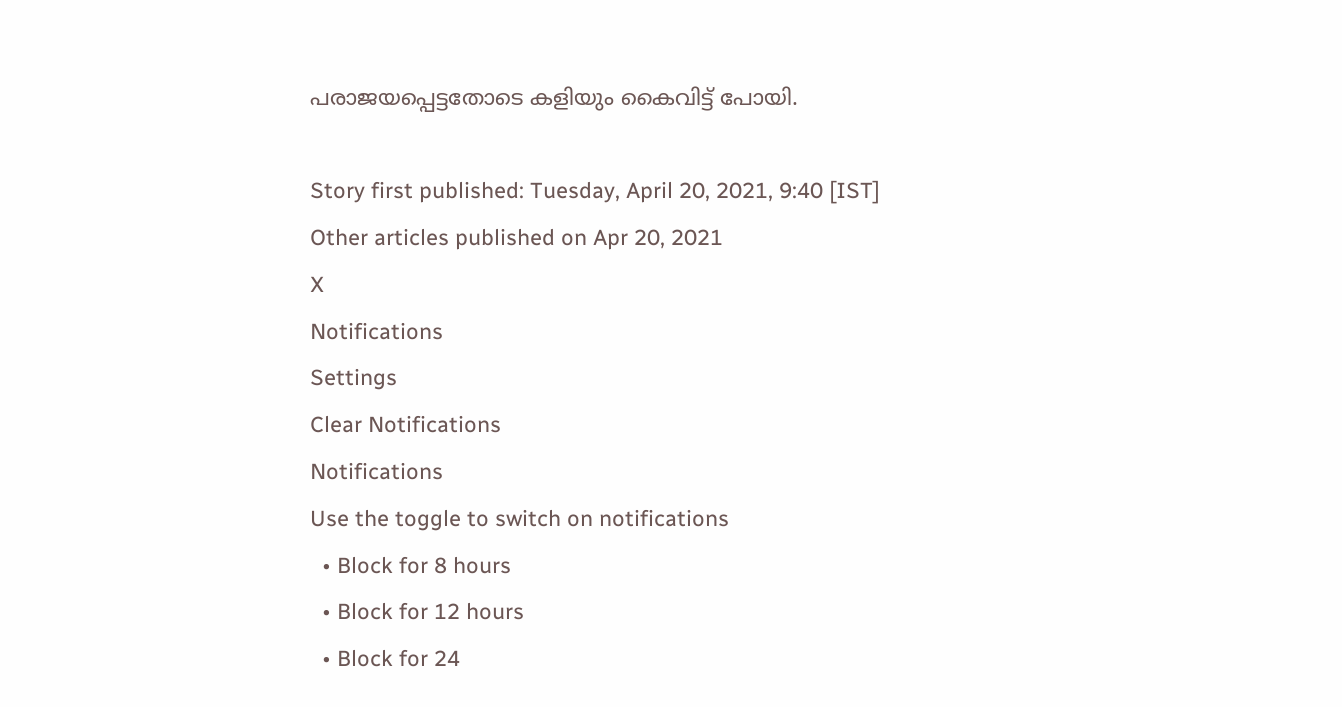പരാജയപ്പെട്ടതോടെ കളിയും കൈവിട്ട് പോയി.

Story first published: Tuesday, April 20, 2021, 9:40 [IST]
Other articles published on Apr 20, 2021
X
Notifications
Settings
Clear Notifications
Notifications
Use the toggle to switch on notifications
  • Block for 8 hours
  • Block for 12 hours
  • Block for 24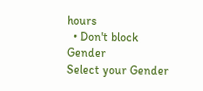hours
  • Don't block
Gender
Select your Gender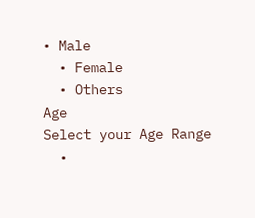• Male
  • Female
  • Others
Age
Select your Age Range
  •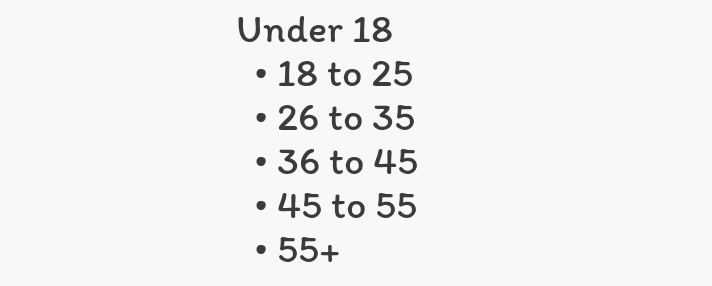Under 18
  • 18 to 25
  • 26 to 35
  • 36 to 45
  • 45 to 55
  • 55+